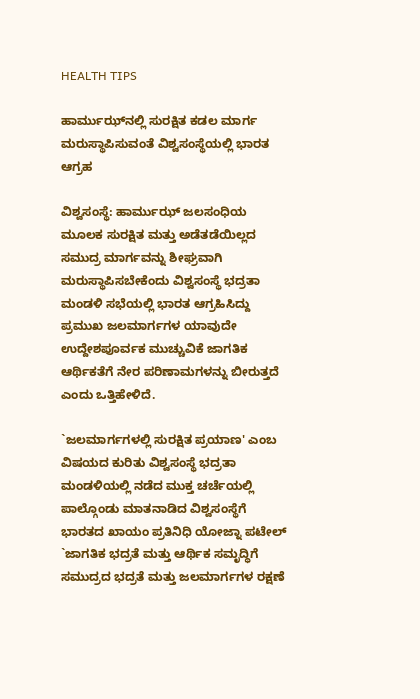HEALTH TIPS

ಹಾರ್ಮುಝ್‌ನಲ್ಲಿ ಸುರಕ್ಷಿತ ಕಡಲ ಮಾರ್ಗ ಮರುಸ್ಥಾಪಿಸುವಂತೆ ವಿಶ್ವಸಂಸ್ಥೆಯಲ್ಲಿ ಭಾರತ ಆಗ್ರಹ

ವಿಶ್ವಸಂಸ್ಥೆ: ಹಾರ್ಮುಝ್‌ ಜಲಸಂಧಿಯ ಮೂಲಕ ಸುರಕ್ಷಿತ ಮತ್ತು ಅಡೆತಡೆಯಿಲ್ಲದ ಸಮುದ್ರ ಮಾರ್ಗವನ್ನು ಶೀಘ್ರವಾಗಿ ಮರುಸ್ಥಾಪಿಸಬೇಕೆಂದು ವಿಶ್ವಸಂಸ್ಥೆ ಭದ್ರತಾ ಮಂಡಳಿ ಸಭೆಯಲ್ಲಿ ಭಾರತ ಆಗ್ರಹಿಸಿದ್ದು ಪ್ರಮುಖ ಜಲಮಾರ್ಗಗಳ ಯಾವುದೇ ಉದ್ದೇಶಪೂರ್ವಕ ಮುಚ್ಚುವಿಕೆ ಜಾಗತಿಕ ಆರ್ಥಿಕತೆಗೆ ನೇರ ಪರಿಣಾಮಗಳನ್ನು ಬೀರುತ್ತದೆ ಎಂದು ಒತ್ತಿಹೇಳಿದೆ.

`ಜಲಮಾರ್ಗಗಳಲ್ಲಿ ಸುರಕ್ಷಿತ ಪ್ರಯಾಣ' ಎಂಬ ವಿಷಯದ ಕುರಿತು ವಿಶ್ವಸಂಸ್ಥೆ ಭದ್ರತಾ ಮಂಡಳಿಯಲ್ಲಿ ನಡೆದ ಮುಕ್ತ ಚರ್ಚೆಯಲ್ಲಿ ಪಾಲ್ಗೊಂಡು ಮಾತನಾಡಿದ ವಿಶ್ವಸಂಸ್ಥೆಗೆ ಭಾರತದ ಖಾಯಂ ಪ್ರತಿನಿಧಿ ಯೋಜ್ನಾ ಪಟೇಲ್ `ಜಾಗತಿಕ ಭದ್ರತೆ ಮತ್ತು ಆರ್ಥಿಕ ಸಮೃದ್ಧಿಗೆ ಸಮುದ್ರದ ಭದ್ರತೆ ಮತ್ತು ಜಲಮಾರ್ಗಗಳ ರಕ್ಷಣೆ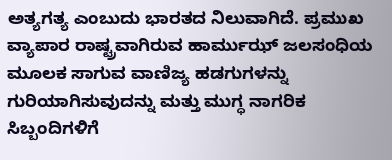ಅತ್ಯಗತ್ಯ ಎಂಬುದು ಭಾರತದ ನಿಲುವಾಗಿದೆ. ಪ್ರಮುಖ ವ್ಯಾಪಾರ ರಾಷ್ಟ್ರವಾಗಿರುವ ಹಾರ್ಮುಝ್‌ ಜಲಸಂಧಿಯ ಮೂಲಕ ಸಾಗುವ ವಾಣಿಜ್ಯ ಹಡಗುಗಳನ್ನು ಗುರಿಯಾಗಿಸುವುದನ್ನು ಮತ್ತು ಮುಗ್ಧ ನಾಗರಿಕ ಸಿಬ್ಬಂದಿಗಳಿಗೆ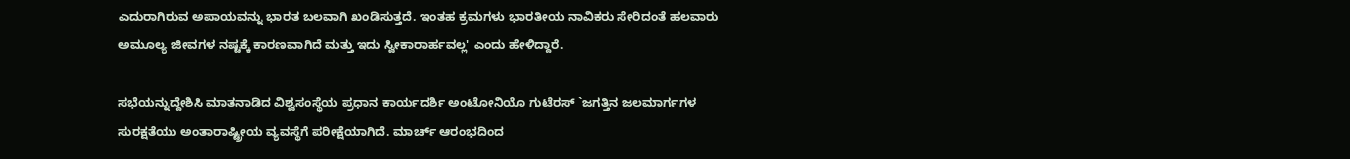ಎದುರಾಗಿರುವ ಅಪಾಯವನ್ನು ಭಾರತ ಬಲವಾಗಿ ಖಂಡಿಸುತ್ತದೆ. ಇಂತಹ ಕ್ರಮಗಳು ಭಾರತೀಯ ನಾವಿಕರು ಸೇರಿದಂತೆ ಹಲವಾರು ಅಮೂಲ್ಯ ಜೀವಗಳ ನಷ್ಟಕ್ಕೆ ಕಾರಣವಾಗಿದೆ ಮತ್ತು ಇದು ಸ್ವೀಕಾರಾರ್ಹವಲ್ಲ' ಎಂದು ಹೇಳಿದ್ದಾರೆ.

ಸಭೆಯನ್ನುದ್ದೇಶಿಸಿ ಮಾತನಾಡಿದ ವಿಶ್ವಸಂಸ್ಥೆಯ ಪ್ರಧಾನ ಕಾರ್ಯದರ್ಶಿ ಅಂಟೋನಿಯೊ ಗುಟೆರಸ್ `ಜಗತ್ತಿನ ಜಲಮಾರ್ಗಗಳ ಸುರಕ್ಷತೆಯು ಅಂತಾರಾಷ್ಟ್ರೀಯ ವ್ಯವಸ್ಥೆಗೆ ಪರೀಕ್ಷೆಯಾಗಿದೆ. ಮಾರ್ಚ್ ಆರಂಭದಿಂದ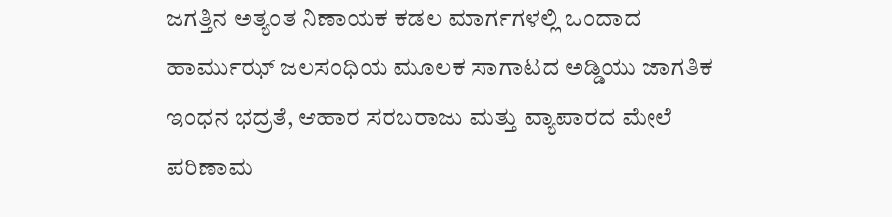ಜಗತ್ತಿನ ಅತ್ಯಂತ ನಿಣಾಯಕ ಕಡಲ ಮಾರ್ಗಗಳಲ್ಲಿ ಒಂದಾದ ಹಾರ್ಮುಝ್‌ ಜಲಸಂಧಿಯ ಮೂಲಕ ಸಾಗಾಟದ ಅಡ್ಡಿಯು ಜಾಗತಿಕ ಇಂಧನ ಭದ್ರತೆ, ಆಹಾರ ಸರಬರಾಜು ಮತ್ತು ವ್ಯಾಪಾರದ ಮೇಲೆ ಪರಿಣಾಮ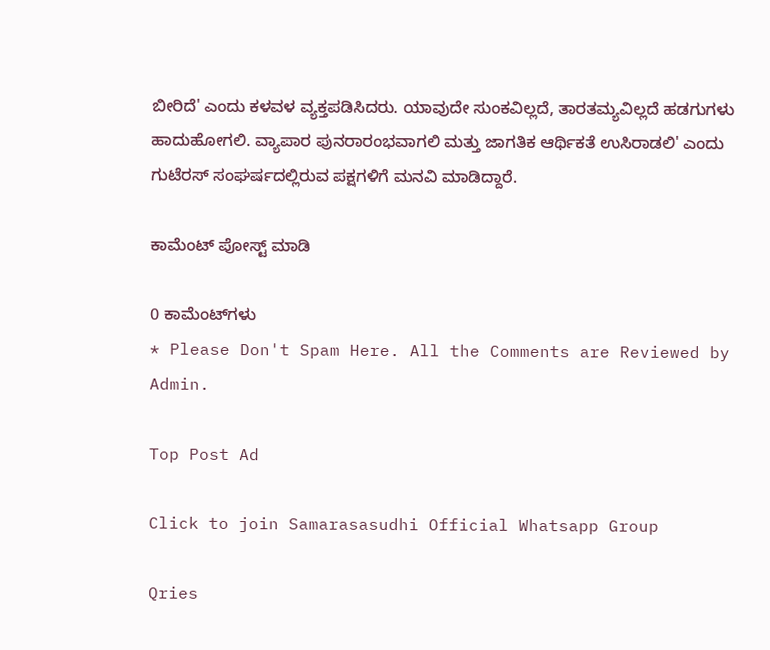ಬೀರಿದೆ' ಎಂದು ಕಳವಳ ವ್ಯಕ್ತಪಡಿಸಿದರು. ಯಾವುದೇ ಸುಂಕವಿಲ್ಲದೆ, ತಾರತಮ್ಯವಿಲ್ಲದೆ ಹಡಗುಗಳು ಹಾದುಹೋಗಲಿ. ವ್ಯಾಪಾರ ಪುನರಾರಂಭವಾಗಲಿ ಮತ್ತು ಜಾಗತಿಕ ಆರ್ಥಿಕತೆ ಉಸಿರಾಡಲಿ' ಎಂದು ಗುಟೆರಸ್ ಸಂಘರ್ಷದಲ್ಲಿರುವ ಪಕ್ಷಗಳಿಗೆ ಮನವಿ ಮಾಡಿದ್ದಾರೆ.

ಕಾಮೆಂಟ್‌‌ ಪೋಸ್ಟ್‌ ಮಾಡಿ

0 ಕಾಮೆಂಟ್‌ಗಳು
* Please Don't Spam Here. All the Comments are Reviewed by Admin.

Top Post Ad

Click to join Samarasasudhi Official Whatsapp Group

Qries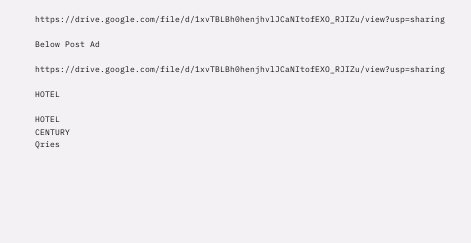https://drive.google.com/file/d/1xvTBLBh0henjhvlJCaNItofEXO_RJIZu/view?usp=sharing

Below Post Ad

https://drive.google.com/file/d/1xvTBLBh0henjhvlJCaNItofEXO_RJIZu/view?usp=sharing

HOTEL

HOTEL
CENTURY
Qries